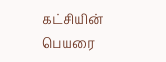கட்சியின் பெயரை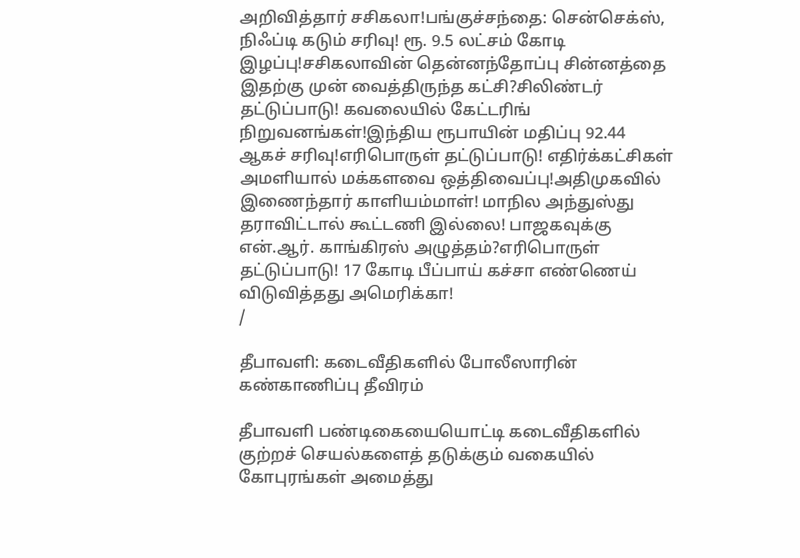அறிவித்தார் சசிகலா!பங்குச்சந்தை: சென்செக்ஸ், நிஃப்டி கடும் சரிவு! ரூ. 9.5 லட்சம் கோடி இழப்பு!சசிகலாவின் தென்னந்தோப்பு சின்னத்தை இதற்கு முன் வைத்திருந்த கட்சி?சிலிண்டர் தட்டுப்பாடு! கவலையில் கேட்டரிங் நிறுவனங்கள்!இந்திய ரூபாயின் மதிப்பு 92.44 ஆகச் சரிவு!எரிபொருள் தட்டுப்பாடு! எதிர்க்கட்சிகள் அமளியால் மக்களவை ஒத்திவைப்பு!அதிமுகவில் இணைந்தார் காளியம்மாள்! மாநில அந்துஸ்து தராவிட்டால் கூட்டணி இல்லை! பாஜகவுக்கு என்.ஆர். காங்கிரஸ் அழுத்தம்?எரிபொருள் தட்டுப்பாடு! 17 கோடி பீப்பாய் கச்சா எண்ணெய் விடுவித்தது அமெரிக்கா!
/

தீபாவளி: கடைவீதிகளில் போலீஸாரின் கண்காணிப்பு தீவிரம்

தீபாவளி பண்டிகையையொட்டி கடைவீதிகளில் குற்றச் செயல்களைத் தடுக்கும் வகையில் கோபுரங்கள் அமைத்து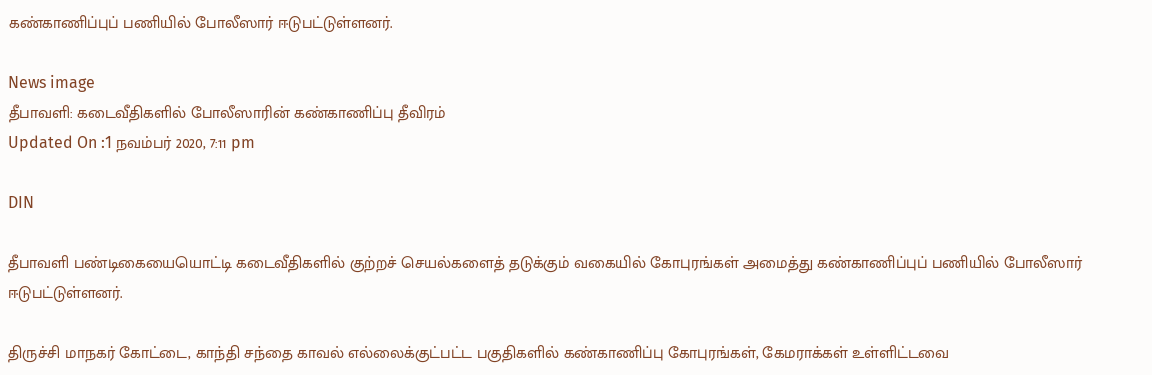கண்காணிப்புப் பணியில் போலீஸார் ஈடுபட்டுள்ளனர்.

News image
தீபாவளி: கடைவீதிகளில் போலீஸாரின் கண்காணிப்பு தீவிரம்
Updated On :1 நவம்பர் 2020, 7:11 pm

DIN

தீபாவளி பண்டிகையையொட்டி கடைவீதிகளில் குற்றச் செயல்களைத் தடுக்கும் வகையில் கோபுரங்கள் அமைத்து கண்காணிப்புப் பணியில் போலீஸார் ஈடுபட்டுள்ளனர்.

திருச்சி மாநகர் கோட்டை, காந்தி சந்தை காவல் எல்லைக்குட்பட்ட பகுதிகளில் கண்காணிப்பு கோபுரங்கள், கேமராக்கள் உள்ளிட்டவை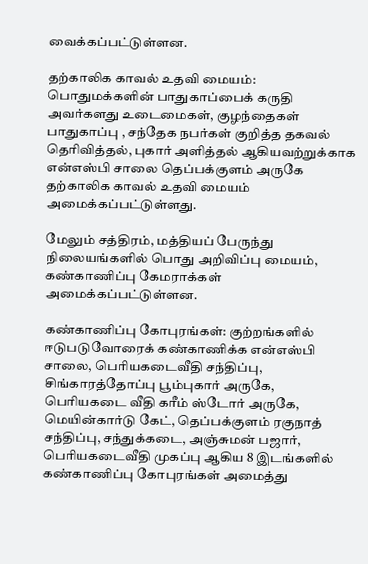வைக்கப்பட்டுள்ளன.

தற்காலிக காவல் உதவி மையம்: பொதுமக்களின் பாதுகாப்பைக் கருதி அவர்களது உடைமைகள், குழந்தைகள் பாதுகாப்பு , சந்தேக நபர்கள் குறித்த தகவல் தெரிவித்தல், புகார் அளித்தல் ஆகியவற்றுக்காக என்எஸ்பி சாலை தெப்பக்குளம் அருகே தற்காலிக காவல் உதவி மையம் அமைக்கப்பட்டுள்ளது.

மேலும் சத்திரம், மத்தியப் பேருந்து நிலையங்களில் பொது அறிவிப்பு மையம், கண்காணிப்பு கேமராக்கள் அமைக்கப்பட்டுள்ளன.

கண்காணிப்பு கோபுரங்கள்: குற்றங்களில் ஈடுபடுவோரைக் கண்காணிக்க என்எஸ்பி சாலை, பெரியகடைவீதி சந்திப்பு, சிங்காரத்தோப்பு பூம்புகார் அருகே, பெரியகடை வீதி கரீம் ஸ்டோர் அருகே, மெயின்கார்டு கேட், தெப்பக்குளம் ரகுநாத் சந்திப்பு, சந்துக்கடை, அஞ்சுமன் பஜார், பெரியகடைவீதி முகப்பு ஆகிய 8 இடங்களில் கண்காணிப்பு கோபுரங்கள் அமைத்து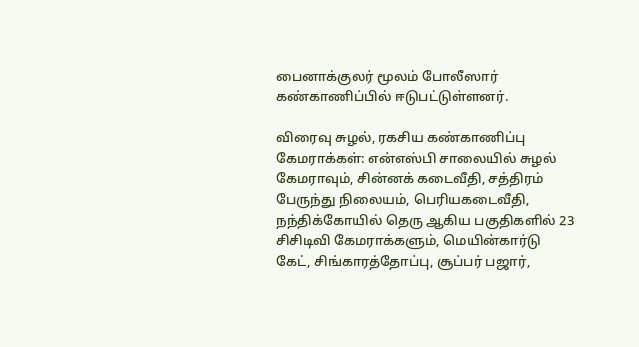பைனாக்குலர் மூலம் போலீஸார் கண்காணிப்பில் ஈடுபட்டுள்ளனர்.

விரைவு சுழல், ரகசிய கண்காணிப்பு கேமராக்கள்: என்எஸ்பி சாலையில் சுழல் கேமராவும், சின்னக் கடைவீதி, சத்திரம் பேருந்து நிலையம், பெரியகடைவீதி, நந்திக்கோயில் தெரு ஆகிய பகுதிகளில் 23 சிசிடிவி கேமராக்களும், மெயின்கார்டு கேட், சிங்காரத்தோப்பு, சூப்பர் பஜார்,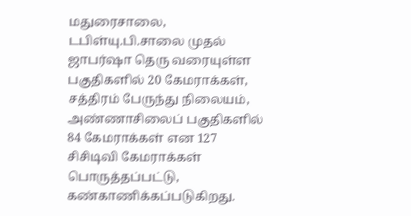மதுரைசாலை, டபிள்யு.பி.சாலை முதல் ஜாபர்ஷா தெரு வரையுள்ள பகுதிகளில் 20 கேமராக்கள், சத்திரம் பேருந்து நிலையம், அண்ணாசிலைப் பகுதிகளில் 84 கேமராக்கள் என 127 சிசிடிவி கேமராக்கள் பொருத்தப்பட்டு, கண்காணிக்கப்படுகிறது.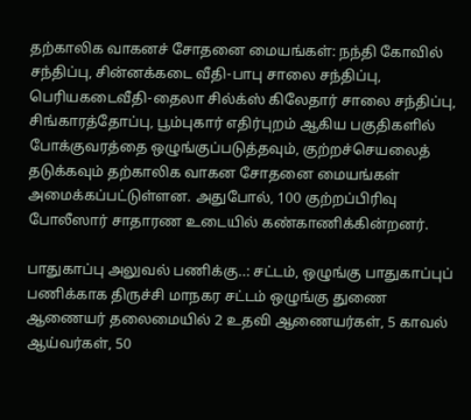தற்காலிக வாகனச் சோதனை மையங்கள்: நந்தி கோவில் சந்திப்பு, சின்னக்கடை வீதி-பாபு சாலை சந்திப்பு, பெரியகடைவீதி-தைலா சில்க்ஸ் கிலேதார் சாலை சந்திப்பு, சிங்காரத்தோப்பு, பூம்புகார் எதிர்புறம் ஆகிய பகுதிகளில் போக்குவரத்தை ஒழுங்குப்படுத்தவும், குற்றச்செயலைத் தடுக்கவும் தற்காலிக வாகன சோதனை மையங்கள் அமைக்கப்பட்டுள்ளன. அதுபோல், 100 குற்றப்பிரிவு போலீஸார் சாதாரண உடையில் கண்காணிக்கின்றனர்.

பாதுகாப்பு அலுவல் பணிக்கு..: சட்டம், ஒழுங்கு பாதுகாப்புப் பணிக்காக திருச்சி மாநகர சட்டம் ஒழுங்கு துணை ஆணையர் தலைமையில் 2 உதவி ஆணையர்கள், 5 காவல் ஆய்வர்கள், 50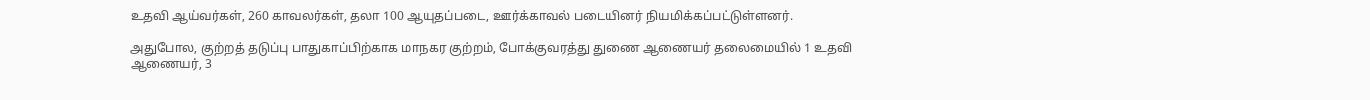உதவி ஆய்வர்கள், 260 காவலர்கள், தலா 100 ஆயுதப்படை, ஊர்க்காவல் படையினர் நியமிக்கப்பட்டுள்ளனர்.

அதுபோல, குற்றத் தடுப்பு பாதுகாப்பிற்காக மாநகர குற்றம், போக்குவரத்து துணை ஆணையர் தலைமையில் 1 உதவி ஆணையர், 3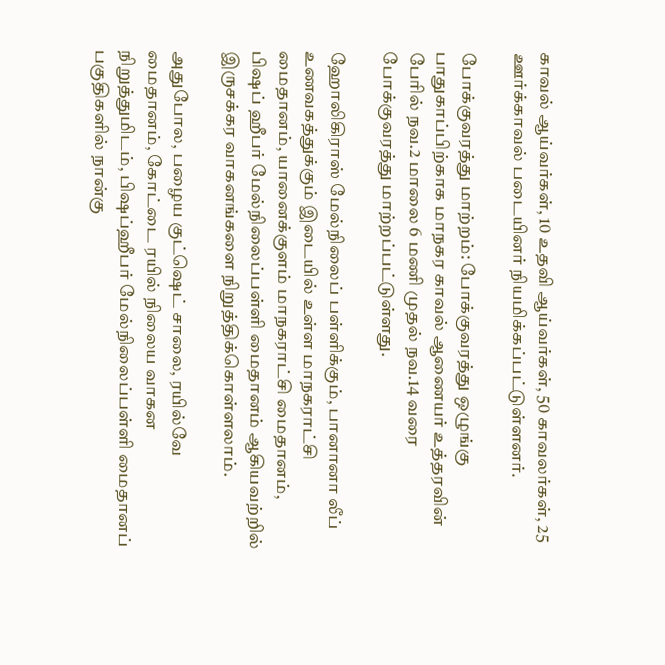காவல் ஆய்வர்கள், 10 உதவி ஆய்வர்கள், 50 காவலர்கள், 25 ஊர்க்காவல் படையினர் நியமிக்கப்பட்டுள்ளனர்.

போக்குவரத்து மாற்றம்: போக்குவரத்து ஒழுங்கு பாதுகாப்பிற்காக மாநகர காவல் ஆணையர் உத்தரவின் பேரில் நவ.2 மாலை 6 மணி முதல் நவ.14 வரை போக்குவரத்து மாற்றப்பட்டுள்ளது.

ஹோலிகிராஸ் மேல்நிலைப் பள்ளிக்கும், பானானா லீப் உணவகத்துக்கும் இடையில் உள்ள மாநகராட்சி மைதானம், யானைக்குளம் மாநகராட்சி மைதானம், பிஷப் ஹீபர் மேல்நிலைப்பள்ளி மைதானம் ஆகியவற்றில் இருசக்கர வாகனங்களை நிறுத்திக்கொள்ளலாம்.

அதுபோல, பழைய குட்ஷெட் சாலை, ரயில்வே மைதானம், கோட்டை ரயில் நிலைய வாகன நிறுத்துமிடம், பிஷப்ஹீபர் மேல்நிலைப்பள்ளி மைதானப் பகுதிகளில் நான்கு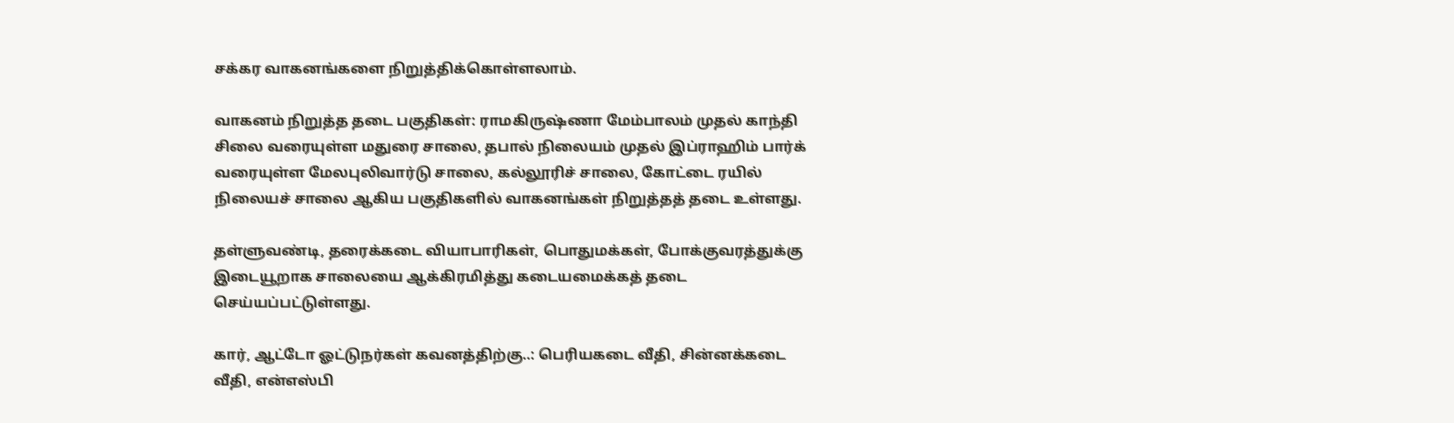சக்கர வாகனங்களை நிறுத்திக்கொள்ளலாம்.

வாகனம் நிறுத்த தடை பகுதிகள்: ராமகிருஷ்ணா மேம்பாலம் முதல் காந்தி சிலை வரையுள்ள மதுரை சாலை, தபால் நிலையம் முதல் இப்ராஹிம் பார்க் வரையுள்ள மேலபுலிவார்டு சாலை, கல்லூரிச் சாலை, கோட்டை ரயில் நிலையச் சாலை ஆகிய பகுதிகளில் வாகனங்கள் நிறுத்தத் தடை உள்ளது.

தள்ளுவண்டி, தரைக்கடை வியாபாரிகள், பொதுமக்கள், போக்குவரத்துக்கு இடையூறாக சாலையை ஆக்கிரமித்து கடையமைக்கத் தடை செய்யப்பட்டுள்ளது.

கார், ஆட்டோ ஓட்டுநர்கள் கவனத்திற்கு..: பெரியகடை வீதி, சின்னக்கடை வீதி, என்எஸ்பி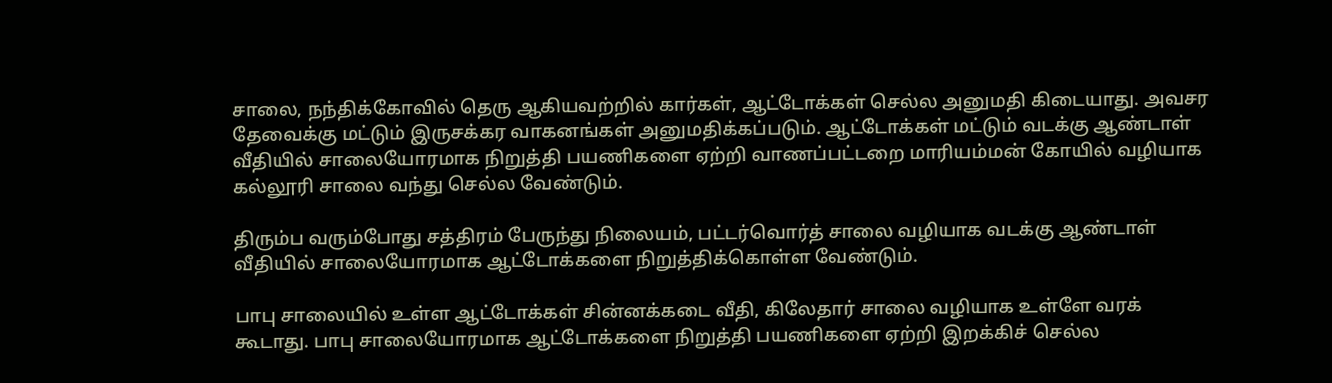சாலை, நந்திக்கோவில் தெரு ஆகியவற்றில் கார்கள், ஆட்டோக்கள் செல்ல அனுமதி கிடையாது. அவசர தேவைக்கு மட்டும் இருசக்கர வாகனங்கள் அனுமதிக்கப்படும். ஆட்டோக்கள் மட்டும் வடக்கு ஆண்டாள் வீதியில் சாலையோரமாக நிறுத்தி பயணிகளை ஏற்றி வாணப்பட்டறை மாரியம்மன் கோயில் வழியாக கல்லூரி சாலை வந்து செல்ல வேண்டும்.

திரும்ப வரும்போது சத்திரம் பேருந்து நிலையம், பட்டர்வொர்த் சாலை வழியாக வடக்கு ஆண்டாள் வீதியில் சாலையோரமாக ஆட்டோக்களை நிறுத்திக்கொள்ள வேண்டும்.

பாபு சாலையில் உள்ள ஆட்டோக்கள் சின்னக்கடை வீதி, கிலேதார் சாலை வழியாக உள்ளே வரக் கூடாது. பாபு சாலையோரமாக ஆட்டோக்களை நிறுத்தி பயணிகளை ஏற்றி இறக்கிச் செல்ல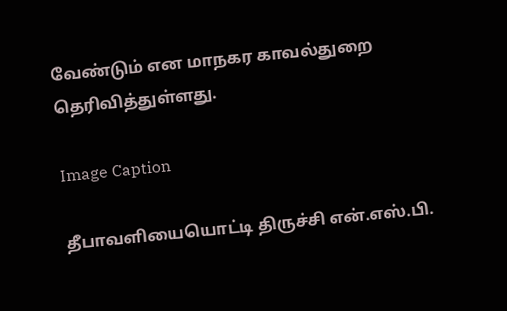வேண்டும் என மாநகர காவல்துறை தெரிவித்துள்ளது.

Image Caption

தீபாவளியையொட்டி திருச்சி என்.எஸ்.பி.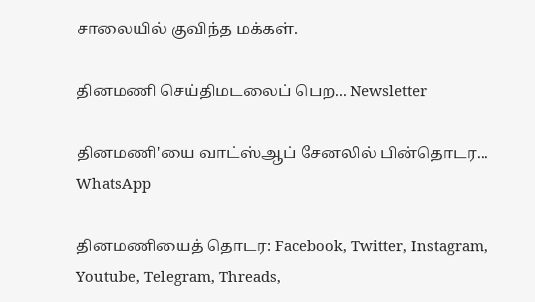சாலையில் குவிந்த மக்கள்.

தினமணி செய்திமடலைப் பெற... Newsletter

தினமணி'யை வாட்ஸ்ஆப் சேனலில் பின்தொடர... WhatsApp

தினமணியைத் தொடர: Facebook, Twitter, Instagram, Youtube, Telegram, Threads,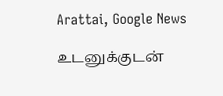Arattai, Google News

உடனுக்குடன்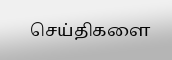செய்திகளை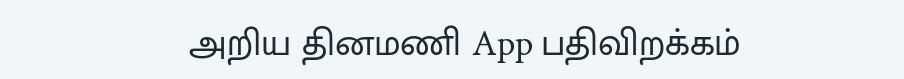அறிய தினமணி App பதிவிறக்கம்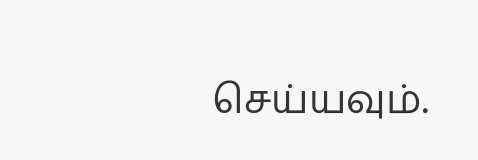செய்யவும்.